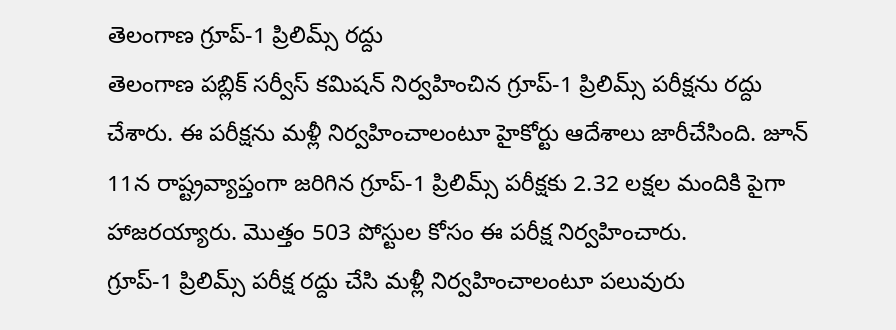తెలంగాణ గ్రూప్-1 ప్రిలిమ్స్ రద్దు
తెలంగాణ పబ్లిక్ సర్వీస్ కమిషన్ నిర్వహించిన గ్రూప్-1 ప్రిలిమ్స్ పరీక్షను రద్దు చేశారు. ఈ పరీక్షను మళ్లీ నిర్వహించాలంటూ హైకోర్టు ఆదేశాలు జారీచేసింది. జూన్ 11న రాష్ట్రవ్యాప్తంగా జరిగిన గ్రూప్-1 ప్రిలిమ్స్ పరీక్షకు 2.32 లక్షల మందికి పైగా హాజరయ్యారు. మొత్తం 503 పోస్టుల కోసం ఈ పరీక్ష నిర్వహించారు.
గ్రూప్-1 ప్రిలిమ్స్ పరీక్ష రద్దు చేసి మళ్లీ నిర్వహించాలంటూ పలువురు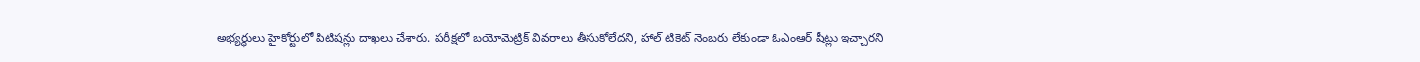అభ్యర్థులు హైకోర్టులో పిటిషన్లు దాఖలు చేశారు. పరీక్షలో బయోమెట్రిక్ వివరాలు తీసుకోలేదని, హాల్ టికెట్ నెంబరు లేకుండా ఓఎంఆర్ షీట్లు ఇచ్చారని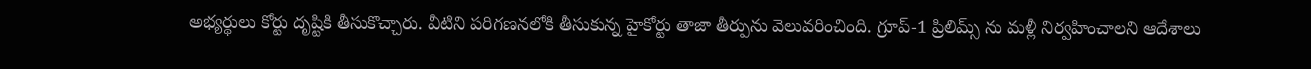అభ్యర్థులు కోర్టు దృష్టికి తీసుకొచ్చారు. వీటిని పరిగణనలోకి తీసుకున్న హైకోర్టు తాజా తీర్పును వెలువరించింది. గ్రూప్-1 ప్రిలిమ్స్ ను మళ్లీ నిర్వహించాలని ఆదేశాలు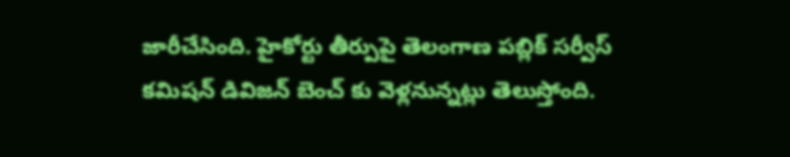జారీచేసింది. హైకోర్టు తీర్పుపై తెలంగాణ పబ్లిక్ సర్వీస్ కమిషన్ డివిజన్ బెంచ్ కు వెళ్లనున్నట్లు తెలుస్తోంది.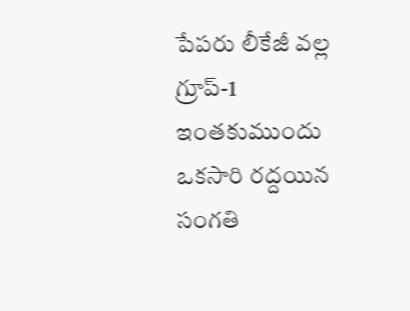పేపరు లీకేజీ వల్ల గ్రూప్-1 ఇంతకుముందు ఒకసారి రద్దయిన సంగతి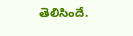తెలిసిందే.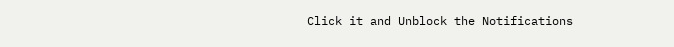Click it and Unblock the Notifications